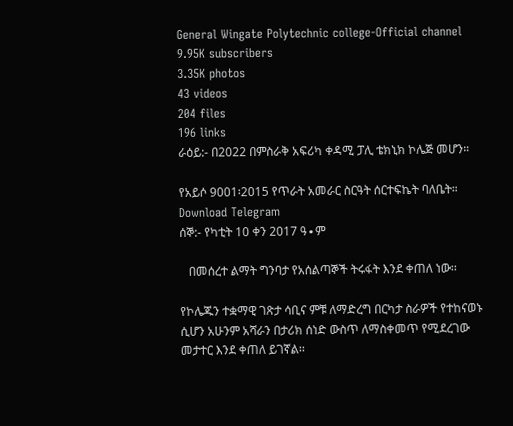General Wingate Polytechnic college-Official channel
9.95K subscribers
3.35K photos
43 videos
204 files
196 links
ራዕይ:- በ2022 በምስራቅ አፍሪካ ቀዳሚ ፓሊ ቴክኒክ ኮሌጅ መሆን።

የአይሶ 9001፡2015 የጥራት አመራር ስርዓት ሰርተፍኬት ባለቤት።
Download Telegram
ሰኞ:- የካቲት 10 ቀን 2017 ዓ∙ም

   በመሰረተ ልማት ግንባታ የአሰልጣኞች ትሩፋት እንደ ቀጠለ ነው፡፡

የኮሌጁን ተቋማዊ ገጽታ ሳቢና ምቹ ለማድረግ በርካታ ስራዎች የተከናወኑ ሲሆን አሁንም አሻራን በታሪክ ሰነድ ውስጥ ለማስቀመጥ የሚደረገው መታተር እንደ ቀጠለ ይገኛል፡፡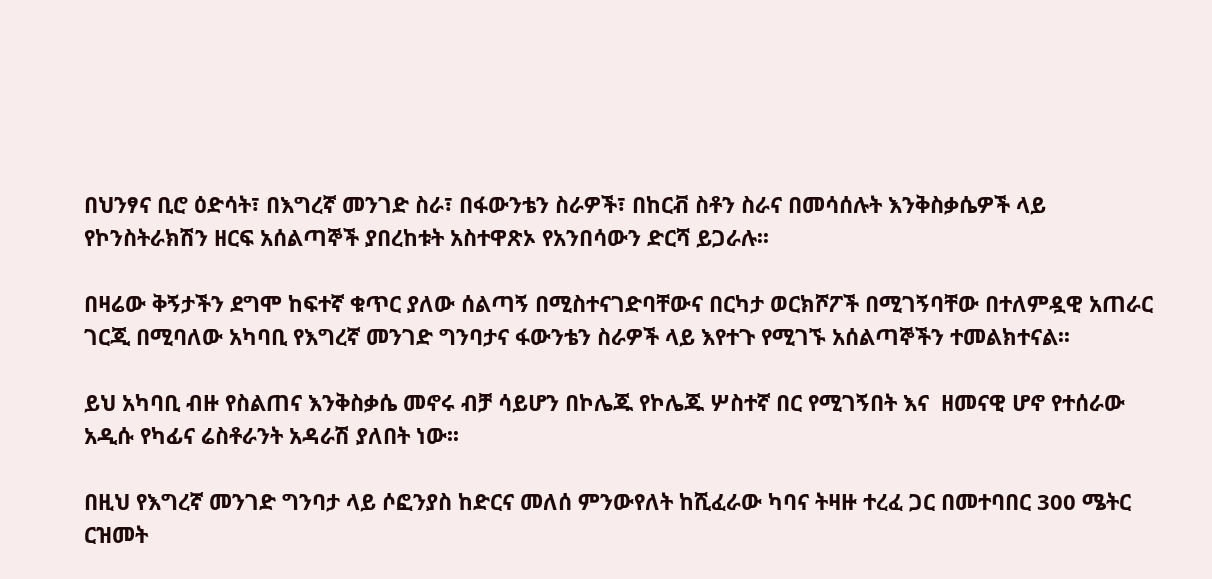በህንፃና ቢሮ ዕድሳት፣ በእግረኛ መንገድ ስራ፣ በፋውንቴን ስራዎች፣ በከርቭ ስቶን ስራና በመሳሰሉት እንቅስቃሴዎች ላይ የኮንስትራክሽን ዘርፍ አሰልጣኞች ያበረከቱት አስተዋጽኦ የአንበሳውን ድርሻ ይጋራሉ፡፡

በዛሬው ቅኝታችን ደግሞ ከፍተኛ ቁጥር ያለው ሰልጣኝ በሚስተናገድባቸውና በርካታ ወርክሾፖች በሚገኝባቸው በተለምዷዊ አጠራር ገርጂ በሚባለው አካባቢ የእግረኛ መንገድ ግንባታና ፋውንቴን ስራዎች ላይ እየተጉ የሚገኙ አሰልጣኞችን ተመልክተናል፡፡

ይህ አካባቢ ብዙ የስልጠና እንቅስቃሴ መኖሩ ብቻ ሳይሆን በኮሌጁ የኮሌጁ ሦስተኛ በር የሚገኝበት እና  ዘመናዊ ሆኖ የተሰራው አዲሱ የካፊና ሬስቶራንት አዳራሽ ያለበት ነው፡፡

በዚህ የእግረኛ መንገድ ግንባታ ላይ ሶፎንያስ ከድርና መለሰ ምንውየለት ከሺፈራው ካባና ትዛዙ ተረፈ ጋር በመተባበር 300 ሜትር ርዝመት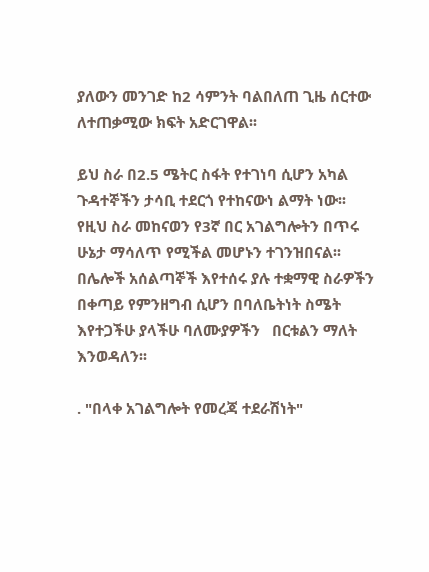ያለውን መንገድ ከ2 ሳምንት ባልበለጠ ጊዜ ሰርተው ለተጠቃሚው ክፍት አድርገዋል፡፡

ይህ ስራ በ2.5 ሜትር ስፋት የተገነባ ሲሆን አካል ጉዳተኞችን ታሳቢ ተደርጎ የተከናውነ ልማት ነው፡፡ የዚህ ስራ መከናወን የ3ኛ በር አገልግሎትን በጥሩ ሁኔታ ማሳለጥ የሚችል መሆኑን ተገንዝበናል፡፡ በሌሎች አሰልጣኞች እየተሰሩ ያሉ ተቋማዊ ስራዎችን በቀጣይ የምንዘግብ ሲሆን በባለቤትነት ስሜት እየተጋችሁ ያላችሁ ባለሙያዎችን   በርቱልን ማለት እንወዳለን፡፡

. "በላቀ አገልግሎት የመረጃ ተደራሽነት"